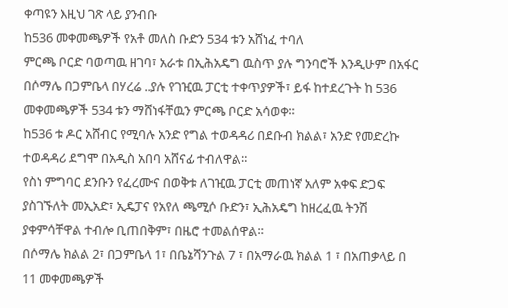ቀጣዩን እዚህ ገጽ ላይ ያንብቡ
ከ536 መቀመጫዎች የአቶ መለስ ቡድን 534 ቱን አሸነፈ ተባለ
ምርጫ ቦርድ ባወጣዉ ዘገባ፣ አራቱ በኢሕአዴግ ዉስጥ ያሉ ግንባሮች እንዲሁም በአፋር በሶማሌ በጋምቤላ በሃረሬ ..ያሉ የገዢዉ ፓርቲ ተቀጥያዎች፣ ይፋ ከተደረጉት ከ 536 መቀመጫዎች 534 ቱን ማሸነፋቸዉን ምርጫ ቦርድ አሳወቀ።
ከ536 ቱ ዶር አሸብር የሚባሉ አንድ የግል ተወዳዳሪ በደቡብ ክልል፣ አንድ የመድረኩ ተወዳዳሪ ደግሞ በአዲስ አበባ አሸናፊ ተብለዋል።
የስነ ምግባር ደንቡን የፈረሙና በወቅቱ ለገዢዉ ፓርቲ መጠነኛ አለም አቀፍ ድጋፍ ያስገኙለት መኢአድ፣ ኢዴፓና የአየለ ጫሚሶ ቡድን፣ ኢሕአዴግ ከዘረፈዉ ትንሽ ያቀምሳቸዋል ተብሎ ቢጠበቅም፣ በዜሮ ተመልሰዋል።
በሶማሌ ክልል 2፣ በጋምቤላ 1፣ በቤኔሻንጉል 7 ፣ በአማራዉ ክልል 1 ፣ በአጠቃላይ በ 11 መቀመጫዎች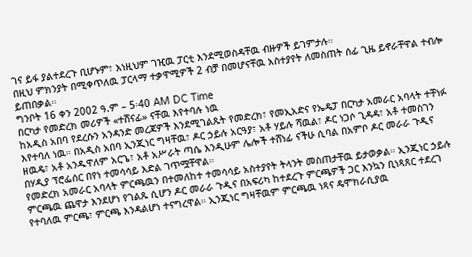ገና ይፋ ያልተደረጉ ቢሆኑም፣ እነዚህም ገዢዉ ፓርቲ እንደሚወስዳቸዉ ብዙዎች ይገምታሉ።
በዚህ ምክንያት በሚቀጥለዉ ፓርላማ ተቃዋሚዎች 2 ብቻ በመሆናቸዉ አስተያየት ለመስጠት ሰፊ ጊዜ ይኖራቸዋል ተብሎ ይጠበቃል።
ግንቦት 16 ቀን 2002 ዓ.ም – 5፡40 AM DC Time
በርካታ የመድረክ መሪዎች «ተሸናፊ» ናቸዉ እየተባሉ ነዉ
ከአዲስ አበባ የደረሱን አንዳንድ መረጃዎች እንደሚገልጹት የመድረክ፣ የመኢአድና የኤዴፓ በርካታ አመራር አባላት ተቸነፉ እየተባለ ነዉ። በአዲስ አበባ ኢንጂነር ግዛቸዉ፣ ዶር ኃይሉ አርዓያ፣ አቶ ሃይሉ ሻዉል፣ ዶር ነጋሶ ጊዳዳ፣ አቶ ተመስገን ዘዉዴ፣ አቶ አንዱዋለም አርጌ፣ አቶ አሥራት ጣሴ እንዲሁም ሌሎች ተሸነፊ ናችሁ ሲባል በአምቦ ዶር መራራ ጉዲና በሃዲያ ፕሮፌሰር በየነ ተመሳሳይ እድል ገጥሟቸዋል።
የመድረክ አመራር አባላት ምርጫዉን በተመለከተ ተመሳሳይ አስተያየት ትላንት መስጠታቸዉ ይታወቃል። ኢንጂነር ኃይሉ ምርጫዉ ጨዋታ እንደሆነ የገልጹ ሲሆን ዶር መራራ ጉዲና በአፍሪካ ከተደረጉ ምርጫዎች ጋር እንኳን ቢነጻጸር ተደረገ የተባለዉ ምርጫ፣ ምርጫ እንዳልሆነ ተናግረዋል። ኢንጂነር ግዛቸዉም ምርጫዉ ነጻና ዴሞክራሲያዉ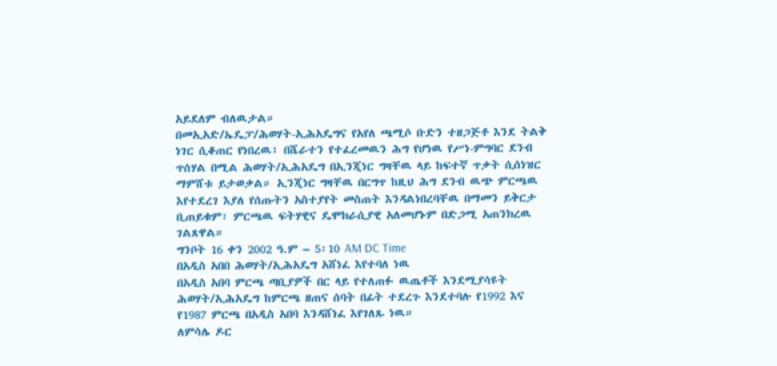አይደለም ብለዉታል።
በመኢአድ/ኤዴፓ/ሕወሃት-ኢሕአዴግና የአየለ ጫሚሶ ቡድን ተዘጋጅቶ እንደ ትልቅ ነገር ሲቆጠር የነበረዉ፣ በሼራተን የተፈረመዉን ሕግ የሆነዉ የሥነ-ምግባር ደንብ ጥሰሃል በሚል ሕወሃት/ኢሕአዴግ በኢንጂነር ግዛቸዉ ላይ ከፍተኛ ጥቃት ሲሰነዝር ማምሸቱ ይታወቃል። ኢንጂነር ግዛቸዉ በርግጥ ከዚህ ሕግ ደንብ ዉጭ ምርጫዉ እየተደረገ እያለ የሰጡትን አስተያየት መስጠት እንዳልነበረባቸዉ በማመን ይቅርታ ቢጠይቁም፣ ምርጫዉ ፍትሃዊና ዴሞክራሲያዊ አለመሆኑም በድጋሚ አጠንክረዉ ገልጸዋል።
ግንቦት 16 ቀን 2002 ዓ.ም – 5፡10 AM DC Time
በአዲስ አበበ ሕወሃት/ኢሕአዴግ አሸነፈ እየተባለ ነዉ
በአዲስ አበባ ምርጫ ጣቢያዎች በር ላይ የተለጠፉ ዉጤቶች እንደሚያሳዩት ሕወሃት/ኢሕአዴግ ከምርጫ ዘጠና ሰባት በፊት ተደረጉ እንደተባሉ የ1992 እና የ1987 ምርጫ በአዲስ አበባ እንዳሸነፈ እየገለጹ ነዉ።
ለምሳሌ ዶር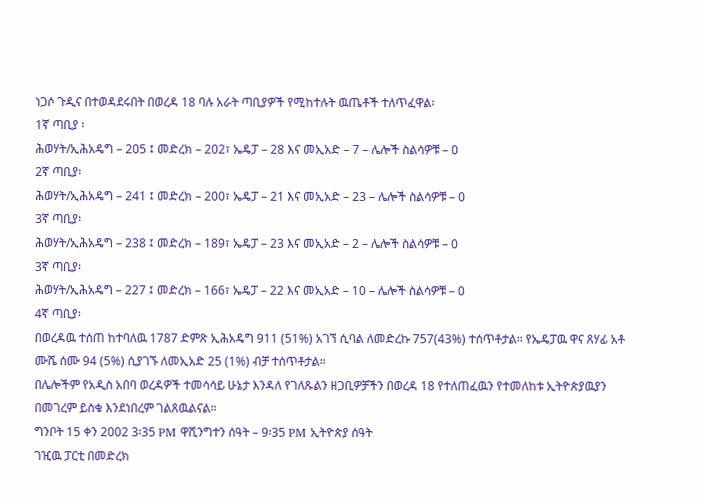ነጋሶ ጉዲና በተወዳደሩበት በወረዳ 18 ባሉ አራት ጣቢያዎች የሚከተሉት ዉጤቶች ተለጥፈዋል፡
1ኛ ጣቢያ ፡
ሕወሃት/ኢሕአዴግ – 205 ፤ መድረክ – 202፣ ኤዴፓ – 28 እና መኢአድ – 7 – ሌሎች ስልሳዎቹ – 0
2ኛ ጣቢያ፡
ሕወሃት/ኢሕአዴግ – 241 ፤ መድረክ – 200፣ ኤዴፓ – 21 እና መኢአድ – 23 – ሌሎች ስልሳዎቹ – 0
3ኛ ጣቢያ፡
ሕወሃት/ኢሕአዴግ – 238 ፤ መድረክ – 189፣ ኤዴፓ – 23 እና መኢአድ – 2 – ሌሎች ስልሳዎቹ – 0
3ኛ ጣቢያ፡
ሕወሃት/ኢሕአዴግ – 227 ፤ መድረክ – 166፣ ኤዴፓ – 22 እና መኢአድ – 10 – ሌሎች ስልሳዎቹ – 0
4ኛ ጣቢያ፡
በወረዳዉ ተሰጠ ከተባለዉ 1787 ድምጽ ኢሕአዴግ 911 (51%) አገኘ ሲባል ለመድረኩ 757(43%) ተሰጥቶታል። የኤዴፓዉ ዋና ጸሃፊ አቶ ሙሼ ሰሙ 94 (5%) ሲያገኙ ለመኢአድ 25 (1%) ብቻ ተሰጥቶታል።
በሌሎችም የአዲስ አበባ ወረዳዎች ተመሳሳይ ሁኔታ እንዳለ የገለጹልን ዘጋቢዎቻችን በወረዳ 18 የተለጠፈዉን የተመለከቱ ኢትዮጵያዉያን በመገረም ይስቁ እንደነበረም ገልጸዉልናል።
ግንቦት 15 ቀን 2002 3፡35 PM ዋሺንግተን ሰዓት – 9፡35 PM ኢትዮጵያ ሰዓት
ገዢዉ ፓርቲ በመድረክ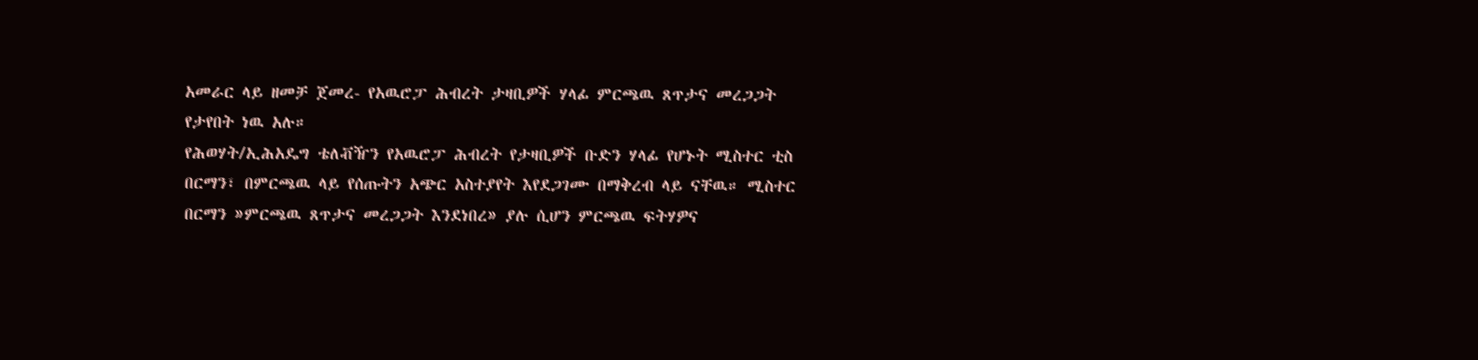አመራር ላይ ዘመቻ ጀመረ- የአዉሮፓ ሕብረት ታዛቢዎች ሃላፊ ምርጫዉ ጸጥታና መረጋጋት የታየበት ነዉ አሉ።
የሕወሃት/ኢሕአዴግ ቴለቭዥን የአዉሮፓ ሕብረት የታዛቢዎች ቡድን ሃላፊ የሆኑት ሚስተር ቲስ በርማን፣ በምርጫዉ ላይ የሰጡትን አጭር አስተያየት እየደጋገሙ በማቅረብ ላይ ናቸዉ። ሚስተር በርማን »ምርጫዉ ጸጥታና መረጋጋት እንደነበረ» ያሉ ሲሆን ምርጫዉ ፍትሃዎና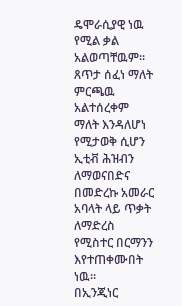ዴሞራሲያዊ ነዉ የሚል ቃል አልወጣቸዉም።
ጸጥታ ሰፈነ ማለት ምርጫዉ አልተሰረቀም ማለት እንዳለሆነ የሚታወቅ ሲሆን ኢቲቭ ሕዝብን ለማወናበድና በመድረኩ አመራር አባላት ላይ ጥቃት ለማድረስ የሚስተር በርማንን እየተጠቀሙበት ነዉ።
በኢንጂነር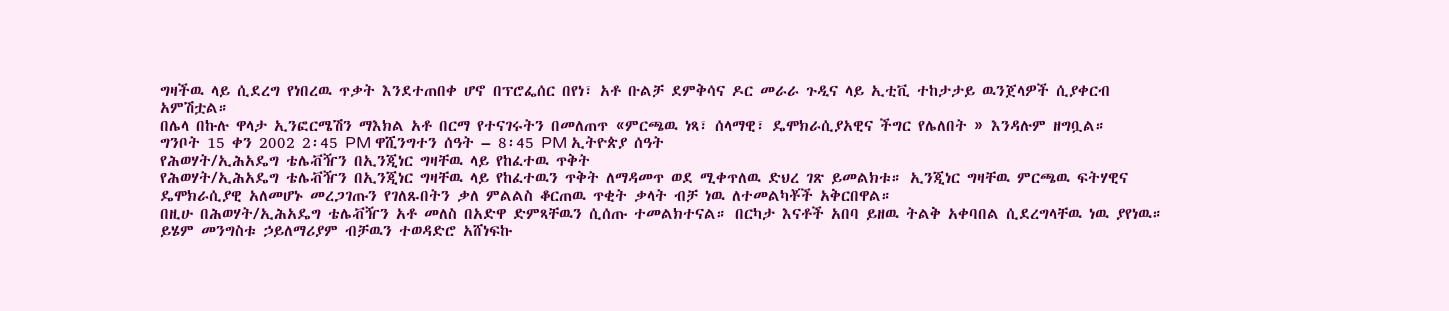ግዛችዉ ላይ ሲደረግ የነበረዉ ጥቃት እንደተጠበቀ ሆኖ በፕሮፌሰር በየነ፣ አቶ ቡልቻ ደምቅሳና ዶር መራራ ጉዲና ላይ ኢቲቪ ተከታታይ ዉንጀላዎች ሲያቀርብ አምሽቷል።
በሌላ በኩሉ ዋላታ ኢንፎርሜሽን ማእክል አቶ በርማ የተናገሩትን በመለጠጥ «ምርጫዉ ነጻ፣ ሰላማዊ፣ ዴሞክራሲያአዊና ችግር የሌለበት » እንዳሉም ዘግቧል።
ግንቦት 15 ቀን 2002 2፡45 PM ዋሺንግተን ሰዓት – 8፡45 PM ኢትዮጵያ ሰዓት
የሕወሃት/ኢሕአዴግ ቴሌቭዥን በኢንጂነር ግዛቸዉ ላይ የከፈተዉ ጥቅት
የሕወሃት/ኢሕአዴግ ቴሌቭዥን በኢንጂነር ግዛቸዉ ላይ የከፈተዉን ጥቅት ለማዳመጥ ወደ ሚቀጥለዉ ድህረ ገጽ ይመልክቱ። ኢንጂነር ግዛቸዉ ምርጫዉ ፍትሃዊና ዴሞክራሲያዊ አለመሆኑ መረጋገጡን የገለጹበትን ቃለ ምልልስ ቆርጠዉ ጥቂት ቃላት ብቻ ነዉ ለተመልካቾች አቅርበዋል።
በዚሁ በሕወሃት/ኢሕአዴግ ቴሌቭዥን አቶ መለስ በአድዋ ድምጻቸዉን ሲሰጡ ተመልክተናል። በርካታ እናቶች አበባ ይዘዉ ትልቅ አቀባበል ሲደረግላቸዉ ነዉ ያየነዉ። ይሄም መንግስቱ ኃይለማሪያም ብቻዉን ተወዳድሮ አሸነፍኩ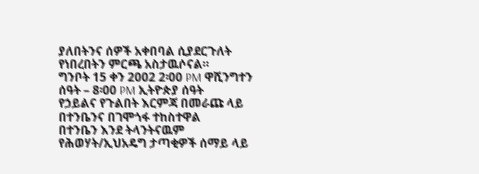ያለበትንና ሰዎች አቀበባል ሲያደርጉለት የነበረበትን ምርጫ አስታዉሶናል።
ግንቦት 15 ቀን 2002 2፡00 PM ዋሺንግተን ሰዓት – 8፡00 PM ኢትዮጵያ ሰዓት
የኃይልና የጉልበት እርምጃ በመራጩ ላይ በተንቤንና በገሞጎፋ ተከስተዋል
በተንቤን እንደ ትላንትናዉም የሕወሃት/ኢህአዴግ ታጣቂዎች ሰማይ ላይ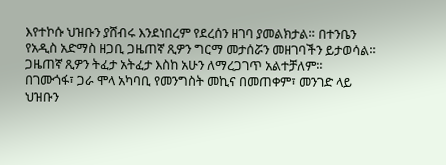እየተኮሱ ህዝቡን ያሸብሩ እንደነበረም የደረሰን ዘገባ ያመልክታል። በተንቤን የአዲስ አድማስ ዘጋቢ ጋዜጠኛ ጺዎን ግርማ መታሰሯን መዘገባችን ይታወሳል። ጋዜጠኛ ጺዎን ትፈታ አትፈታ እስከ አሁን ለማረጋገጥ አልተቻለም።
በገሙጎፋ፣ ጋራ ሞላ አካባቢ የመንግስት መኪና በመጠቀም፣ መንገድ ላይ ህዝቡን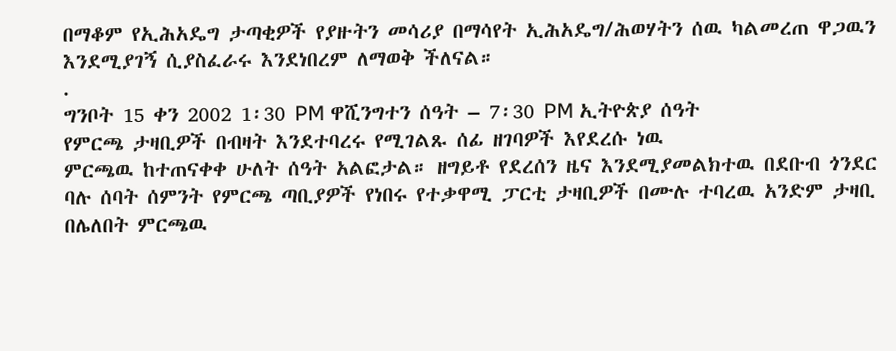በማቆም የኢሕአዴግ ታጣቂዎች የያዙትን መሳሪያ በማሳየት ኢሕአዴግ/ሕወሃትን ሰዉ ካልመረጠ ዋጋዉን እንደሚያገኝ ሲያስፈራሩ እንደነበረም ለማወቅ ችለናል።
.
ግንቦት 15 ቀን 2002 1፡30 PM ዋሺንግተን ሰዓት – 7፡30 PM ኢትዮጵያ ሰዓት
የምርጫ ታዛቢዎች በብዛት እንደተባረሩ የሚገልጹ ሰፊ ዘገባዎች እየደረሱ ነዉ
ምርጫዉ ከተጠናቀቀ ሁለት ሰዓት አልፎታል። ዘግይቶ የደረሰን ዜና እንደሚያመልክተዉ በደቡብ ጎንደር ባሉ ሰባት ሰምንት የምርጫ ጣቢያዎች የነበሩ የተቃዋሚ ፓርቲ ታዛቢዎች በሙሉ ተባረዉ አንድም ታዛቢ በሌለበት ምርጫዉ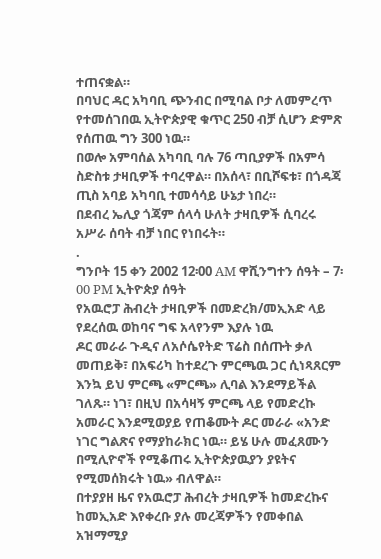ተጠናቋል።
በባህር ዳር አካባቢ ጭንብር በሚባል ቦታ ለመምረጥ የተመሰገበዉ ኢትዮጵያዊ ቁጥር 250 ብቻ ሲሆን ድምጽ የሰጠዉ ግን 300 ነዉ።
በወሎ አምባሰል አካባቢ ባሉ 76 ጣቢያዎች በአምሳ ስድስቱ ታዛቢዎች ተባረዋል። በአሰላ፣ በቢሾፍቱ፣ በጎዳጃ ጢስ አባይ አካባቢ ተመሳሳይ ሁኔታ ነበረ።
በደብረ ኤሊያ ጎጃም ሰላሳ ሁለት ታዛቢዎች ሲባረሩ አሥራ ሰባት ብቻ ነበር የነበሩት።
.
ግንቦት 15 ቀን 2002 12፡00 AM ዋሺንግተን ሰዓት – 7፡00 PM ኢትዮጵያ ሰዓት
የአዉሮፓ ሕብረት ታዛቢዎች በመድረክ/መኢአድ ላይ የደረሰዉ ወከባና ግፍ አላየንም እያሉ ነዉ
ዶር መራራ ጉዲና ለአሶሴየትድ ፕሬስ በሰጡት ቃለ መጠይቅ፣ በአፍሪካ ከተደረጉ ምርጫዉ ጋር ሲነጻጸርም እንኳ ይህ ምርጫ «ምርጫ» ሊባል እንደማይችል ገለጹ። ነገ፣ በዚህ በአሳዛኝ ምርጫ ላይ የመድረኩ አመራር እንደሚወያይ የጠቆሙት ዶር መራራ «አንድ ነገር ግልጽና የማያከራክር ነዉ። ይሄ ሁሉ መፈጸሙን በሚሊዮኖች የሚቆጠሩ ኢትዮጵያዉያን ያዩትና የሚመሰክሩት ነዉ» ብለዋል።
በተያያዘ ዜና የአዉሮፓ ሕብረት ታዛቢዎች ከመድረኩና ከመኢአድ እየቀረቡ ያሉ መረጃዎችን የመቀበል አዝማሚያ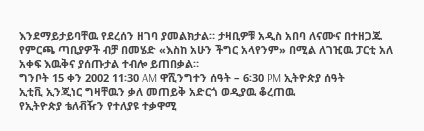እንደማይታይባቸዉ የደረሰን ዘገባ ያመልክታል። ታዛቢዎቹ አዲስ አበባ ለናሙና በተዘጋጁ የምርጫ ጣቢያዎች ብቻ በመሄድ «እስከ አሁን ችግር አላየንም» በሚል ለገዢዉ ፓርቲ አለ አቀፍ እዉቅና ያሰጡታል ተብሎ ይጠበቃል።
ግንቦት 15 ቀን 2002 11፡30 AM ዋሺንግተን ሰዓት – 6፡30 PM ኢትዮጵያ ሰዓት
ኢቲቪ ኢንጂነር ግዛቸዉን ቃለ መጠይቅ አድርጎ ወዲያዉ ቆረጠዉ
የኢትዮጵያ ቴለቭዥን የተለያዩ ተቃዋሚ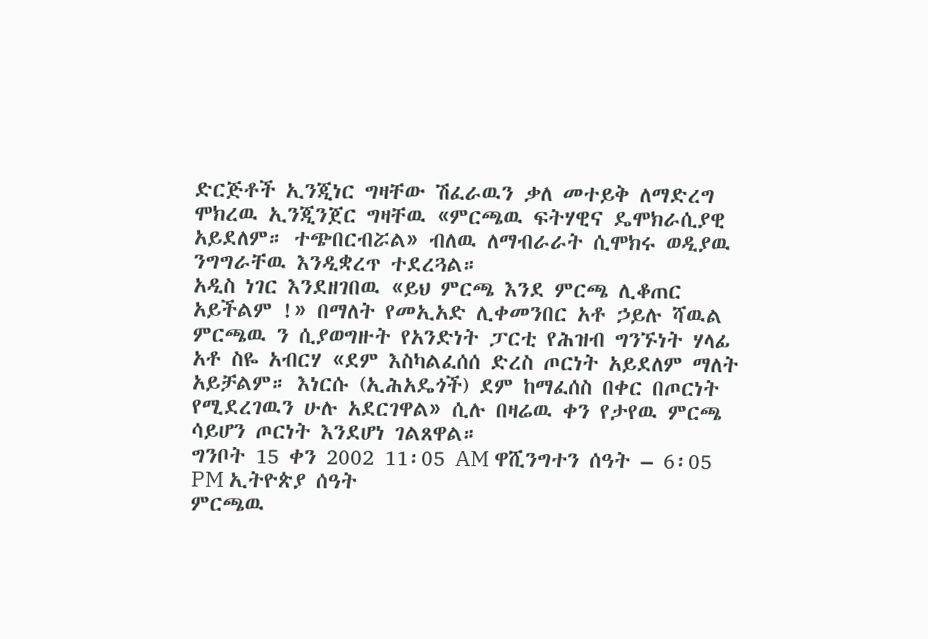ድርጅቶች ኢንጂነር ግዛቸው ሽፈራዉን ቃለ መተይቅ ለማድረግ ሞክረዉ ኢንጂንጀር ግዛቸዉ «ምርጫዉ ፍትሃዊና ዴሞክራሲያዊ አይደለም። ተጭበርብሯል» ብለዉ ለማብራራት ሲሞክሩ ወዲያዉ ንግግራቸዉ እንዲቋረጥ ተደረጓል።
አዲስ ነገር እንደዘገበዉ «ይህ ምርጫ እንደ ምርጫ ሊቆጠር አይችልም !» በማለት የመኢአድ ሊቀመንበር አቶ ኃይሉ ሻዉል ምርጫዉ ን ሲያወግዙት የአንድነት ፓርቲ የሕዝብ ግንኙነት ሃላፊ አቶ ስዬ አብርሃ «ደም እስካልፈሰሰ ድረስ ጦርነት አይደለም ማለት አይቻልም። እነርሱ (ኢሕአዴጎች) ደም ከማፈሰስ በቀር በጦርነት የሚደረገዉን ሁሉ አደርገዋል» ሲሉ በዛሬዉ ቀን የታየዉ ምርጫ ሳይሆን ጦርነት እንደሆነ ገልጸዋል።
ግንቦት 15 ቀን 2002 11፡05 AM ዋሺንግተን ሰዓት – 6፡05 PM ኢትዮጵያ ሰዓት
ምርጫዉ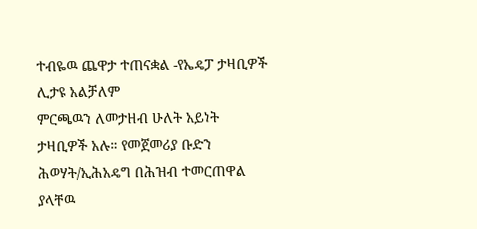ተብዬዉ ጨዋታ ተጠናቋል -የኤዴፓ ታዛቢዎች ሊታዩ አልቻለም
ምርጫዉን ለመታዘብ ሁለት አይነት ታዛቢዎች አሉ። የመጀመሪያ ቡድን ሕወሃት/ኢሕአዴግ በሕዝብ ተመርጠዋል ያላቸዉ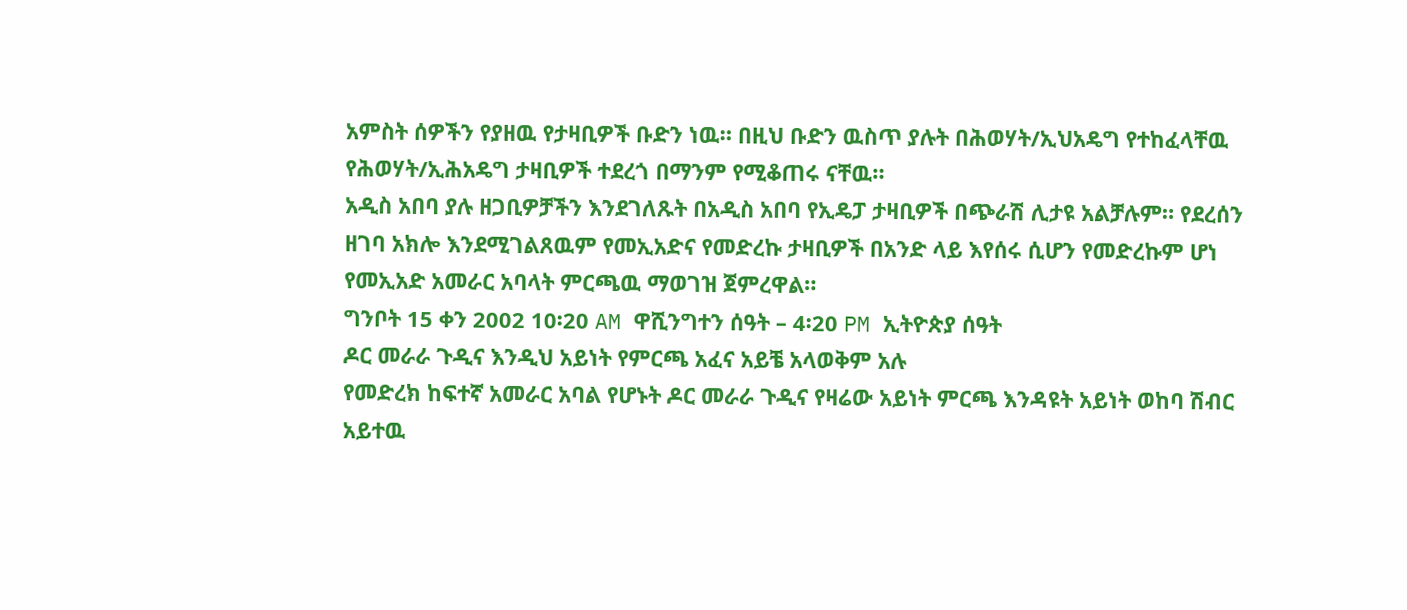አምስት ሰዎችን የያዘዉ የታዛቢዎች ቡድን ነዉ። በዚህ ቡድን ዉስጥ ያሉት በሕወሃት/ኢህአዴግ የተከፈላቸዉ የሕወሃት/ኢሕአዴግ ታዛቢዎች ተደረጎ በማንም የሚቆጠሩ ናቸዉ።
አዲስ አበባ ያሉ ዘጋቢዎቻችን እንደገለጹት በአዲስ አበባ የኢዴፓ ታዛቢዎች በጭራሽ ሊታዩ አልቻሉም። የደረሰን ዘገባ አክሎ እንደሚገልጸዉም የመኢአድና የመድረኩ ታዛቢዎች በአንድ ላይ እየሰሩ ሲሆን የመድረኩም ሆነ የመኢአድ አመራር አባላት ምርጫዉ ማወገዝ ጀምረዋል።
ግንቦት 15 ቀን 2002 10፡20 AM ዋሺንግተን ሰዓት – 4፡20 PM ኢትዮጵያ ሰዓት
ዶር መራራ ጉዲና እንዲህ አይነት የምርጫ አፈና አይቼ አላወቅም አሉ
የመድረክ ከፍተኛ አመራር አባል የሆኑት ዶር መራራ ጉዲና የዛሬው አይነት ምርጫ እንዳዩት አይነት ወከባ ሽብር አይተዉ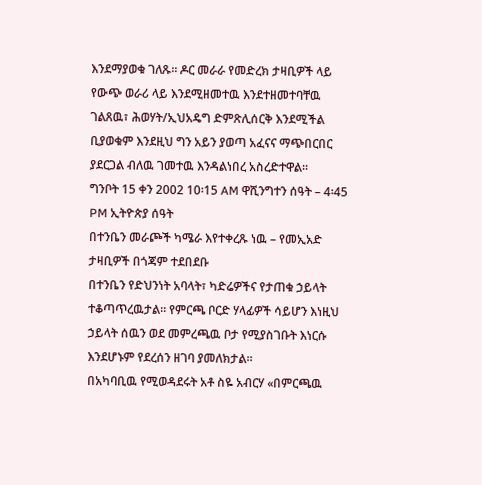እንደማያወቁ ገለጹ። ዶር መራራ የመድረክ ታዛቢዎች ላይ የውጭ ወራሪ ላይ እንደሚዘመተዉ እንደተዘመተባቸዉ ገልጸዉ፣ ሕወሃት/ኢህአዴግ ድምጽሊሰርቅ እንደሚችል ቢያወቁም እንደዚህ ግን አይን ያወጣ አፈናና ማጭበርበር ያደርጋል ብለዉ ገመተዉ እንዳልነበረ አስረድተዋል።
ግንቦት 15 ቀን 2002 10፡15 AM ዋሺንግተን ሰዓት – 4፡45 PM ኢትዮጵያ ሰዓት
በተንቤን መራጮች ካሜራ እየተቀረጹ ነዉ – የመኢአድ ታዛቢዎች በጎጃም ተደበደቡ
በተንቤን የድህንነት አባላት፣ ካድሬዎችና የታጠቁ ኃይላት ተቆጣጥረዉታል። የምርጫ ቦርድ ሃላፊዎች ሳይሆን እነዚህ ኃይላት ሰዉን ወደ መምረጫዉ ቦታ የሚያስገቡት እነርሱ እንደሆኑም የደረሰን ዘገባ ያመለክታል።
በአካባቢዉ የሚወዳደሩት አቶ ስዬ አብርሃ «በምርጫዉ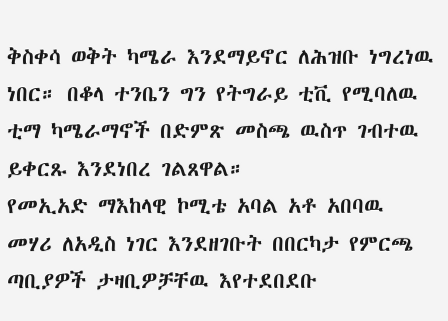ቅስቀሳ ወቅት ካሜራ እንደማይኖር ለሕዝቡ ነግረነዉ ነበር። በቆላ ተንቤን ግን የትግራይ ቲቪ የሚባለዉ ቲማ ካሜራማኖች በድምጽ መስጫ ዉስጥ ገብተዉ ይቀርጹ እንደነበረ ገልጸዋል።
የመኢአድ ማእከላዊ ኮሚቴ አባል አቶ አበባዉ መሃሪ ለአዲስ ነገር እንደዘገቡት በበርካታ የምርጫ ጣቢያዎች ታዛቢዎቻቸዉ እየተደበደቡ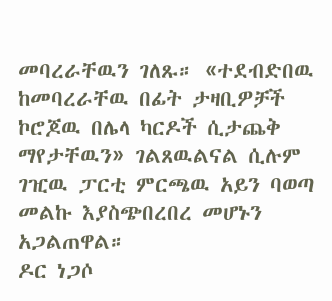መባረራቸዉን ገለጹ። «ተደብድበዉ ከመባረራቸዉ በፊት ታዛቢዎቻች ኮሮጆዉ በሌላ ካርዶች ሲታጨቅ ማየታቸዉን» ገልጸዉልናል ሲሉም ገዢዉ ፓርቲ ምርጫዉ አይን ባወጣ መልኩ እያስጭበረበረ መሆኑን አጋልጠዋል።
ዶር ነጋሶ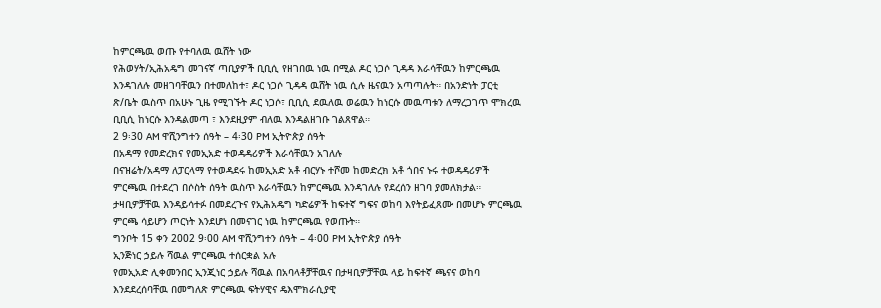ከምርጫዉ ወጡ የተባለዉ ዉሸት ነው
የሕወሃት/ኢሕአዴግ መገናኛ ጣቢያዎች ቢቢሲ የዘገበዉ ነዉ በሚል ዶር ነጋሶ ጊዳዳ እራሳቸዉን ከምርጫዉ እንዳገለሉ መዘገባቸዉን በተመለከተ፣ ዶር ነጋሶ ጊዳዳ ዉሸት ነዉ ሲሉ ዜናዉን አጣጣሉት። በአንድነት ፓርቲ ጽ/ቤት ዉስጥ በአሁኑ ጊዜ የሚገኙት ዶር ነጋሶ፣ ቢቢሲ ደዉለዉ ወሬዉን ከነርሱ መዉጣቱን ለማረጋገጥ ሞክረዉ ቢቢሲ ከነርሱ እንዳልመጣ ፣ እንደዚያም ብለዉ እንዳልዘገቡ ገልጸዋል።
2 9፡30 AM ዋሺንግተን ሰዓት – 4፡30 PM ኢትዮጵያ ሰዓት
በአዳማ የመድረክና የመኢአድ ተወዳዳሪዎች እራሳቸዉን አገለሉ
በናዝሬት/አዳማ ለፓርላማ የተወዳደሩ ከመኢአድ አቶ ብርሃኑ ተሾመ ከመድረክ አቶ ጎበና ኑሩ ተወዳዳሪዎች ምርጫዉ በተደረገ በሶስት ሰዓት ዉስጥ እራሳቸዉን ከምርጫዉ እንዳገለሉ የደረሰን ዘገባ ያመለክታል። ታዛቢዎቻቸዉ እንዳይሳተፉ በመደረጉና የኢሕአዴግ ካድሬዎች ከፍተኛ ግፍና ወከባ እየትይፈጸሙ በመሆኑ ምርጫዉ ምርጫ ሳይሆን ጦርነት እንደሆነ በመናገር ነዉ ከምርጫዉ የወጡት።
ግንቦት 15 ቀን 2002 9፡00 AM ዋሺንግተን ሰዓት – 4፡00 PM ኢትዮጵያ ሰዓት
ኢንጅነር ኃይሉ ሻዉል ምርጫዉ ተሰርቋል አሉ
የመኢአድ ሊቀመንበር ኢንጂነር ኃይሉ ሻዉል በአባላቶቻቸዉና በታዛቢዎቻቸዉ ላይ ከፍተኛ ጫናና ወከባ እንደደረሰባቸዉ በመግለጽ ምርጫዉ ፍትሃዊና ዴእሞክራሲያዊ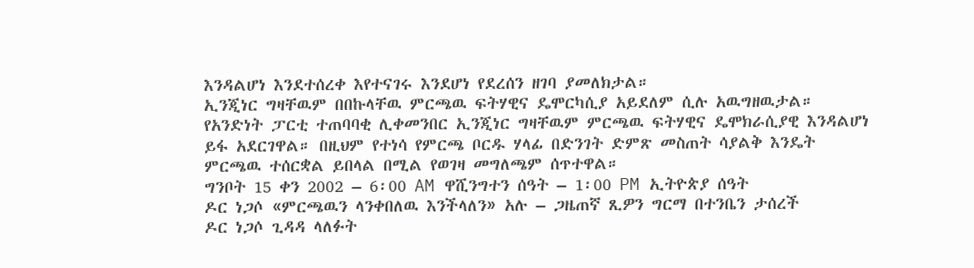እንዳልሆነ እንደተሰረቀ እየተናገሩ እንደሆነ የደረሰን ዘገባ ያመለክታል።
ኢንጂነር ግዛቸዉም በበኩላቸዉ ምርጫዉ ፍትሃዊና ዴሞርካሲያ አይደለም ሲሉ አዉግዘዉታል።
የአንድነት ፓርቲ ተጠባባቂ ሊቀመንበር ኢንጂነር ግዛቸዉም ምርጫዉ ፍትሃዊና ዴሞክራሲያዊ እንዳልሆነ ይፋ አደርገዋል። በዚህም የተነሳ የምርጫ ቦርዱ ሃላፊ በድንገት ድምጽ መስጠት ሳያልቅ እንዴት ምርጫዉ ተሰርቋል ይበላል በሚል የወገዛ መግለጫም ሰጥተዋል።
ግንቦት 15 ቀን 2002 – 6፡00 AM ዋሺንግተን ሰዓት – 1፡00 PM ኢትዮጵያ ሰዓት
ዶር ነጋሶ «ምርጫዉን ላንቀበለዉ እንችላለን» አሉ – ጋዜጠኛ ጺዎን ግርማ በተንቤን ታሰረች
ዶር ነጋሶ ጊዳዳ ላለፉት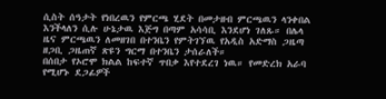ሲስት ሰዓታት የነበረዉን የምርጫ ሂደት በመታዘብ ምርጫዉን ላንቀበል እንችላለን ሲሉ ሁኔታዉ እጅግ በጣም አሳሳቢ እንደሆነ ገለጹ። በሌላ ዜና ምርጫዉን ለመዘገበ በተንቤን የምትገኘዉ የአዲስ አድማስ ጋዜጣ ዘጋቢ ጋዜጠኛ ጽዩን ግርማ በተንቤን ታሰራለች።
በሰበታ የኦሮሞ ክልል ከፍተኛ ጥበቃ እየተደረገ ነዉ። የመድረክ አራባ የሚሆኑ ደጋፊዎች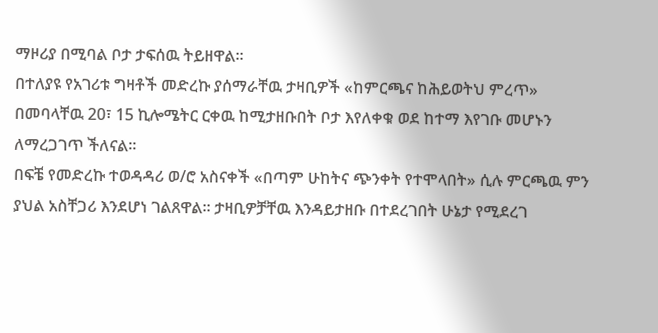ማዞሪያ በሚባል ቦታ ታፍሰዉ ትይዘዋል።
በተለያዩ የአገሪቱ ግዛቶች መድረኩ ያሰማራቸዉ ታዛቢዎች «ከምርጫና ከሕይወትህ ምረጥ» በመባላቸዉ 20፣ 15 ኪሎሜትር ርቀዉ ከሚታዘቡበት ቦታ እየለቀቁ ወደ ከተማ እየገቡ መሆኑን ለማረጋገጥ ችለናል።
በፍቼ የመድረኩ ተወዳዳሪ ወ/ሮ አስናቀች «በጣም ሁከትና ጭንቀት የተሞላበት» ሲሉ ምርጫዉ ምን ያህል አስቸጋሪ እንደሆነ ገልጸዋል። ታዛቢዎቻቸዉ እንዳይታዘቡ በተደረገበት ሁኔታ የሚደረገ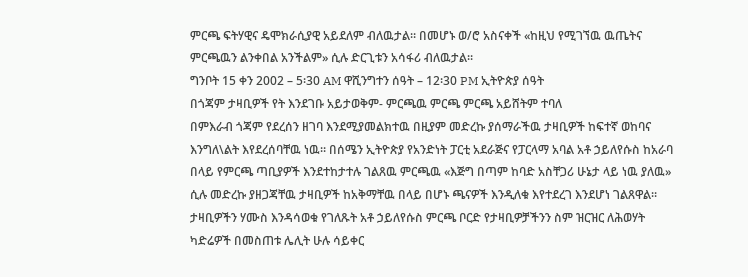ምርጫ ፍትሃዊና ዴሞክራሲያዊ አይደለም ብለዉታል። በመሆኑ ወ/ሮ አስናቀች «ከዚህ የሚገኘዉ ዉጤትና ምርጫዉን ልንቀበል አንችልም» ሲሉ ድርጊቱን አሳፋሪ ብለዉታል።
ግንቦት 15 ቀን 2002 – 5፡30 AM ዋሺንግተን ሰዓት – 12፡30 PM ኢትዮጵያ ሰዓት
በጎጃም ታዛቢዎች የት እንደገቡ አይታወቅም- ምርጫዉ ምርጫ ምርጫ አይሸትም ተባለ
በምእራብ ጎጃም የደረሰን ዘገባ እንደሚያመልክተዉ በዚያም መድረኩ ያሰማራችዉ ታዛቢዎች ከፍተኛ ወከባና እንግለ\ልት እየደረሰባቸዉ ነዉ። በሰሜን ኢትዮጵያ የአንድነት ፓርቲ አደራጅና የፓርላማ አባል አቶ ኃይለየሱስ ከአራባ በላይ የምርጫ ጣቢያዎች እንደተከታተሉ ገልጸዉ ምርጫዉ «እጅግ በጣም ከባድ አስቸጋሪ ሁኔታ ላይ ነዉ ያለዉ» ሲሉ መድረኩ ያዘጋጃቸዉ ታዛቢዎች ከአቅማቸዉ በላይ በሆኑ ጫናዎች እንዲለቁ እየተደረገ እንደሆነ ገልጸዋል።
ታዛቢዎችን ሃሙስ እንዳሳወቁ የገለጹት አቶ ኃይለየሱስ ምርጫ ቦርድ የታዛቢዎቻችንን ስም ዝርዝር ለሕወሃት ካድሬዎች በመስጠቱ ሌሊት ሁሉ ሳይቀር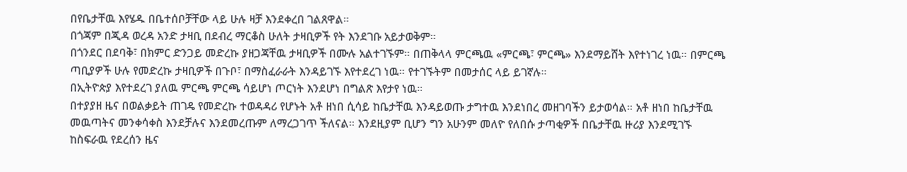በየቤታቸዉ እየሄዱ በቤተሰቦቻቸው ላይ ሁሉ ዛቻ እንደቀረበ ገልጸዋል።
በጎጃም በጂዳ ወረዳ አንድ ታዛቢ በደብረ ማርቆስ ሁለት ታዛቢዎች የት እንደገቡ አይታወቅም።
በጎንደር በደባቅ፣ በክምር ድንጋይ መድረኩ ያዘጋጃቸዉ ታዛቢዎች በሙሉ አልተገኙም። በጠቅላላ ምርጫዉ «ምርጫ፣ ምርጫ» እንደማይሸት እየተነገረ ነዉ። በምርጫ ጣቢያዎች ሁሉ የመድረኩ ታዛቢዎች በጉቦ፣ በማስፈራራት እንዳይገኙ እየተደረገ ነዉ። የተገኙትም በመታሰር ላይ ይገኛሉ።
በኢትዮጵያ እየተደረገ ያለዉ ምርጫ ምርጫ ሳይሆነ ጦርነት እንደሆነ በግልጽ እየታየ ነዉ።
በተያያዘ ዜና በወልቃይት ጠገዴ የመድረኩ ተወዳዳሪ የሆኑት አቶ ዘነበ ሲሳይ ከቤታቸዉ እንዳይወጡ ታግተዉ እንደነበረ መዘገባችን ይታወሳል። አቶ ዘነበ ከቤታቸዉ መዉጣትና መንቀሳቀስ እንደቻሉና እንደመረጡም ለማረጋገጥ ችለናል። እንደዚያም ቢሆን ግን አሁንም መለዮ የለበሱ ታጣቂዎች በቤታቸዉ ዙሪያ እንደሚገኙ ከስፍራዉ የደረሰን ዜና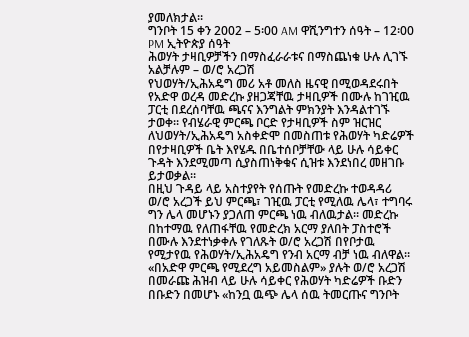ያመለክታል።
ግንቦት 15 ቀን 2002 – 5፡00 AM ዋሺንግተን ሰዓት – 12፡00 PM ኢትዮጵያ ሰዓት
ሕወሃት ታዛቢዎቻችን በማስፈራራቱና በማስጨነቁ ሁሉ ሊገኙ አልቻሉም – ወ/ሮ አረጋሽ
የህወሃት/ኢሕአዴግ መሪ አቶ መለስ ዜናዊ በሚወዳደሩበት የአድዋ ወረዳ መድረኩ ያዘጋጃቸዉ ታዛቢዎች በሙሉ ከገዢዉ ፓርቲ በደረሰባቸዉ ጫናና እንግልት ምክንያት እንዳልተገኙ ታወቀ። የብሄራዊ ምርጫ ቦርድ የታዛቢዎች ስም ዝርዝር ለህወሃት/ኢሕአዴግ አስቀድሞ በመስጠቱ የሕወሃት ካድሬዎች በየታዛቢዎች ቤት እየሄዱ በቤተሰቦቻቸው ላይ ሁሉ ሳይቀር ጉዳት እንደሚመጣ ሲያስጠነቅቁና ሲዝቱ እንደነበረ መዘገቡ ይታወቃል።
በዚህ ጉዳይ ላይ አስተያየት የሰጡት የመድረኩ ተወዳዳሪ ወ/ሮ አረጋች ይህ ምርጫ፣ ገዢዉ ፓርቲ የሚለዉ ሌላ፣ ተግባሩ ግን ሌላ መሆኑን ያጋለጠ ምርጫ ነዉ ብለዉታል። መድረኩ በከተማዉ የለጠፋቸዉ የመድረክ አርማ ያለበት ፓስተሮች በሙሉ እንደተነቃቀሉ የገለጹት ወ/ሮ አረጋሽ በየቦታዉ የሚታየዉ የሕወሃት/ኢሕአዴግ የንብ አርማ ብቻ ነዉ ብለዋል። «በአድዋ ምርጫ የሚደረግ አይመስልም» ያሉት ወ/ሮ አረጋሽ በመራጩ ሕዝብ ላይ ሁሉ ሳይቀር የሕወሃት ካድሬዎች ቡድን በቡድን በመሆኑ «ከንቧ ዉጭ ሌላ ሰዉ ትመርጡና ግንቦት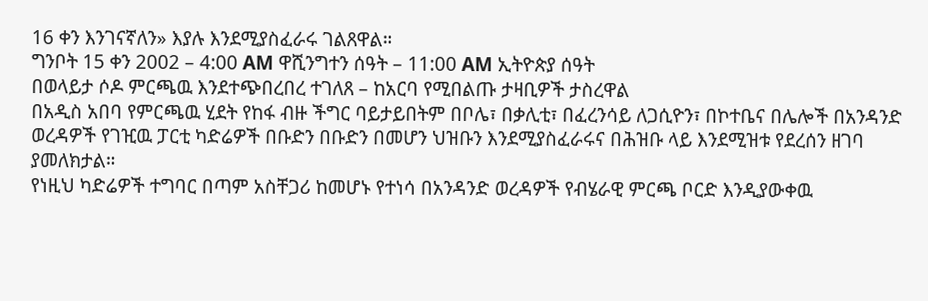16 ቀን እንገናኛለን» እያሉ እንደሚያስፈራሩ ገልጸዋል።
ግንቦት 15 ቀን 2002 – 4:00 AM ዋሺንግተን ሰዓት – 11:00 AM ኢትዮጵያ ሰዓት
በወላይታ ሶዶ ምርጫዉ እንደተጭበረበረ ተገለጸ – ከአርባ የሚበልጡ ታዛቢዎች ታስረዋል
በአዲስ አበባ የምርጫዉ ሂደት የከፋ ብዙ ችግር ባይታይበትም በቦሌ፣ በቃሊቲ፣ በፈረንሳይ ለጋሲዮን፣ በኮተቤና በሌሎች በአንዳንድ ወረዳዎች የገዢዉ ፓርቲ ካድሬዎች በቡድን በቡድን በመሆን ህዝቡን እንደሚያስፈራሩና በሕዝቡ ላይ እንደሚዝቱ የደረሰን ዘገባ ያመለክታል።
የነዚህ ካድሬዎች ተግባር በጣም አስቸጋሪ ከመሆኑ የተነሳ በአንዳንድ ወረዳዎች የብሄራዊ ምርጫ ቦርድ እንዲያውቀዉ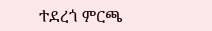ተደረጎ ምርጫ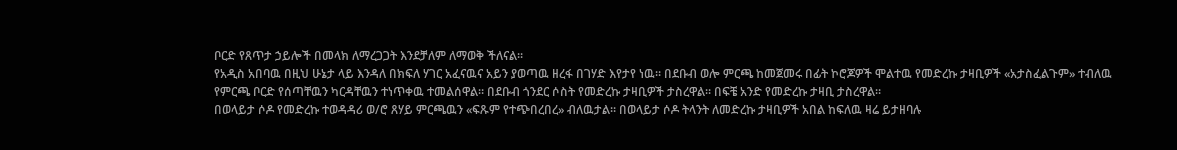ቦርድ የጸጥታ ኃይሎች በመላክ ለማረጋጋት እንደቻለም ለማወቅ ችለናል።
የአዲስ አበባዉ በዚህ ሁኔታ ላይ እንዳለ በክፍለ ሃገር አፈናዉና አይን ያወጣዉ ዘረፋ በገሃድ እየታየ ነዉ። በደቡብ ወሎ ምርጫ ከመጀመሩ በፊት ኮሮጆዎች ሞልተዉ የመድረኩ ታዛቢዎች «አታስፈልጉም» ተብለዉ የምርጫ ቦርድ የሰጣቸዉን ካርዳቸዉን ተነጥቀዉ ተመልሰዋል። በደቡብ ጎንደር ሶስት የመድረኩ ታዛቢዎች ታስረዋል። በፍቼ አንድ የመድረኩ ታዛቢ ታስረዋል።
በወላይታ ሶዶ የመድረኩ ተወዳዳሪ ወ/ሮ ጸሃይ ምርጫዉን «ፍጹም የተጭበረበረ» ብለዉታል። በወላይታ ሶዶ ትላንት ለመድረኩ ታዛቢዎች አበል ከፍለዉ ዛሬ ይታዘባሉ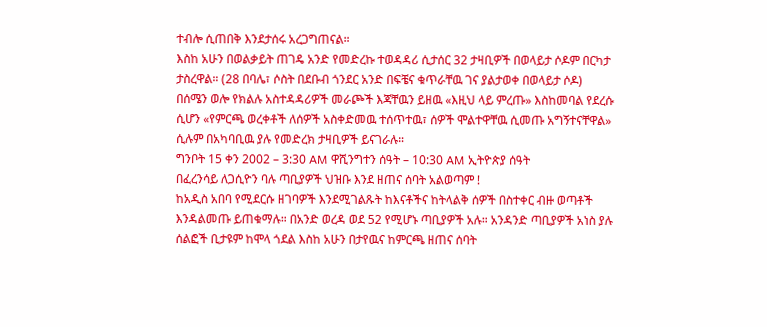ተብሎ ሲጠበቅ እንደታሰሩ አረጋግጠናል።
እስከ አሁን በወልቃይት ጠገዴ አንድ የመድረኩ ተወዳዳሪ ሲታሰር 32 ታዛቢዎች በወላይታ ሶዶም በርካታ ታስረዋል። (28 በባሌ፣ ሶስት በደቡብ ጎንደር አንድ በፍቼና ቁጥራቸዉ ገና ያልታወቀ በወላይታ ሶዶ)
በሰሜን ወሎ የክልሉ አስተዳዳሪዎች መራጮች እጃቸዉን ይዘዉ «እዚህ ላይ ምረጡ» እስከመባል የደረሱ ሲሆን «የምርጫ ወረቀቶች ለሰዎች አስቀድመዉ ተሰጥተዉ፣ ሰዎች ሞልተዋቸዉ ሲመጡ አግኝተናቸዋል» ሲሉም በአካባቢዉ ያሉ የመድረክ ታዛቢዎች ይናገራሉ።
ግንቦት 15 ቀን 2002 – 3:30 AM ዋሺንግተን ሰዓት – 10:30 AM ኢትዮጵያ ሰዓት
በፈረንሳይ ለጋሲዮን ባሉ ጣቢያዎች ህዝቡ እንደ ዘጠና ሰባት አልወጣም !
ከአዲስ አበባ የሚደርሱ ዘገባዎች እንደሚገልጹት ከእናቶችና ከትላልቅ ሰዎች በስተቀር ብዙ ወጣቶች እንዳልመጡ ይጠቁማሉ። በአንድ ወረዳ ወደ 52 የሚሆኑ ጣቢያዎች አሉ። አንዳንድ ጣቢያዎች አነስ ያሉ ሰልፎች ቢታዩም ከሞላ ጎደል እስከ አሁን በታየዉና ከምርጫ ዘጠና ሰባት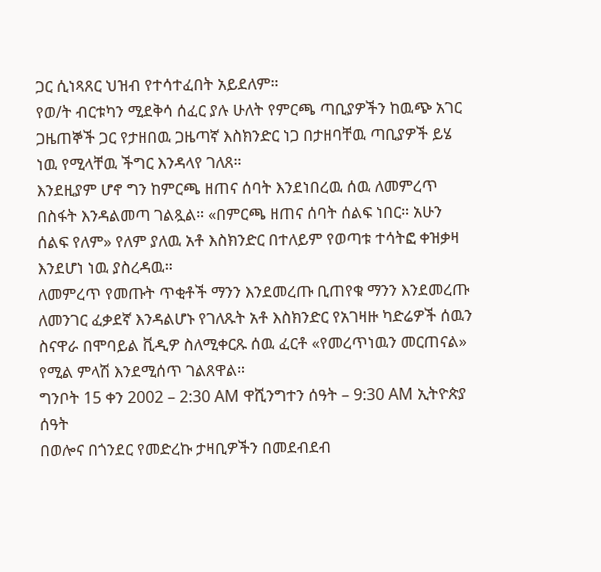ጋር ሲነጻጸር ህዝብ የተሳተፈበት አይደለም።
የወ/ት ብርቱካን ሚደቅሳ ሰፈር ያሉ ሁለት የምርጫ ጣቢያዎችን ከዉጭ አገር ጋዜጠኞች ጋር የታዘበዉ ጋዜጣኛ እስክንድር ነጋ በታዘባቸዉ ጣቢያዎች ይሄ ነዉ የሚላቸዉ ችግር እንዳላየ ገለጸ።
እንደዚያም ሆኖ ግን ከምርጫ ዘጠና ሰባት እንደነበረዉ ሰዉ ለመምረጥ በስፋት እንዳልመጣ ገልጿል። «በምርጫ ዘጠና ሰባት ሰልፍ ነበር። አሁን ሰልፍ የለም» የለም ያለዉ አቶ እስክንድር በተለይም የወጣቱ ተሳትፎ ቀዝቃዛ እንደሆነ ነዉ ያስረዳዉ።
ለመምረጥ የመጡት ጥቂቶች ማንን እንደመረጡ ቢጠየቁ ማንን እንደመረጡ ለመንገር ፈቃደኛ እንዳልሆኑ የገለጹት አቶ እስክንድር የአገዛዙ ካድሬዎች ሰዉን ስናዋራ በሞባይል ቪዲዎ ስለሚቀርጹ ሰዉ ፈርቶ «የመረጥነዉን መርጠናል» የሚል ምላሽ እንደሚሰጥ ገልጸዋል።
ግንቦት 15 ቀን 2002 – 2:30 AM ዋሺንግተን ሰዓት – 9:30 AM ኢትዮጵያ ሰዓት
በወሎና በጎንደር የመድረኩ ታዛቢዎችን በመደብደብ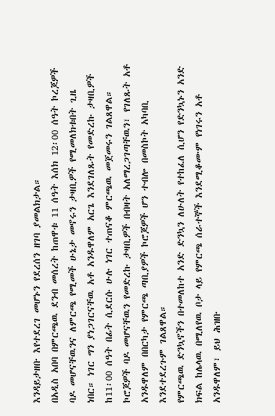እንዳይታዘቡ እየተደረገ መሆኑን የደረሰን ዘገባ ያመልክታል።
በአዲስ አበባ በምርጫዉ ደንብ መሰረት ከጠዋቱ 11 ሰዓት እሰክ 12፡00 ሰዓት ኮረጆዎች ባዶ መሆናቸዉንና ለምርጫ የሚመች ሁኔታ መኖሩን ታዛቢዎች የሚመለክቱበት ጊዜ ነበር። ነገር ግን ያነጋገርናቸዉ አቶ አንዱዋለም አርጌ እንደገለጹት የመድረኩ ታዛቢዎች ከ11፡00 ሰዓት በፊት ሲደርሱ ሁሉ ነገር ተጠናቆ ምርጫዉ መጀመሩን ገልጸዋል። ኮሮጆዎች ባዶ መሆናቸዉን የመድረኩ ታዛቢዎች በብዛት አለማረጋገጣቸዉን፣ የገለጹት አቶ አንዱዋለም በበርካታ የምርጫ ጣቢያዎች ኮሮጆዎች ሆን ተብሎ በመስኮት አካባቢ እንደተደረጉም ገልጸዋል።
የምርጫዉ ድንኳኖችን በተመለከተ አንድ ድንኳን ለሁለት የተከፈለ ሲሆን የድንኳኑን አንድ ክፍል ከሌላዉ በሚለየዉ ቦታ ላይ የምርጫ ሰራተኞች እንደሚቆሙም የነገሩን አቶ አንዱዋለም፣ ይህ ሕዝቡ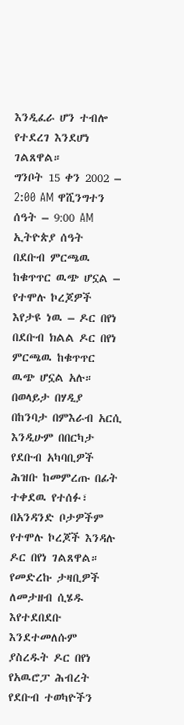እንዲፈራ ሆን ተብሎ የተደረገ እንደሆነ ገልጸዋል።
ግንቦት 15 ቀን 2002 – 2:00 AM ዋሺንግተን ሰዓት – 9:00 AM ኢትዮጵያ ሰዓት
በደቡብ ምርጫዉ ከቁጥጥር ዉጭ ሆኗል – የተሞሉ ኮረጆዎች እየታዩ ነዉ – ዶር በየነ
በደቡብ ክልል ዶር በየነ ምርጫዉ ከቁጥጥር ዉጭ ሆኗል አሉ። በወላይታ በሃዲያ በከንባታ በምእራብ አርሲ እንዲሁም በበርካታ የደቡብ አካባቢዎች ሕዝቡ ከመምረጡ በፊት ተቀደዉ የተሰፉ፣ በአንዳንድ ቦታዎችም የተሞሉ ኮረጆች እንዳሉ ዶር በየነ ገልጸዋል። የመድረኩ ታዛቢዎች ለመታዘብ ሲሄዱ እየተደበደቡ እንደተመለሱም ያስረዱት ዶር በየነ የአዉሮፓ ሕብረት የደቡብ ተወካዮችን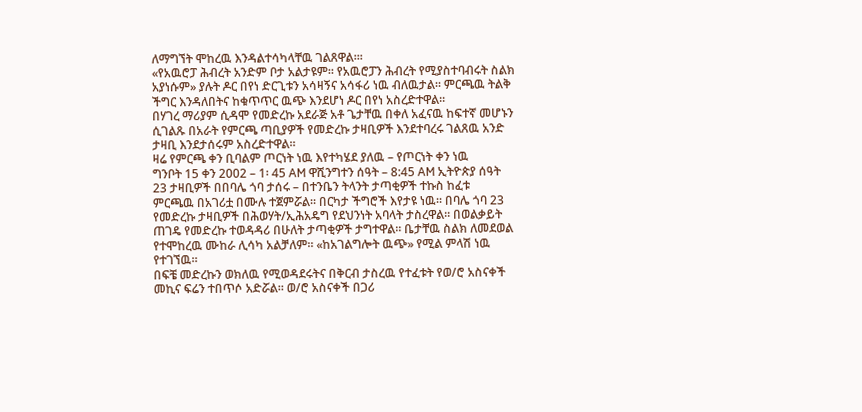ለማግኘት ሞከረዉ እንዳልተሳካላቸዉ ገልጸዋል።፡
«የአዉሮፓ ሕብረት አንድም ቦታ አልታዩም። የአዉሮፓን ሕብረት የሚያስተባብሩት ስልክ አያነሱም» ያሉት ዶር በየነ ድርጊቱን አሳዛኝና አሳፋሪ ነዉ ብለዉታል። ምርጫዉ ትልቅ ችግር እንዳለበትና ከቁጥጥር ዉጭ እንደሆነ ዶር በየነ አስረድተዋል።
በሃገረ ማሪያም ሲዳሞ የመድረኩ አደራጅ አቶ ጌታቸዉ በቀለ አፈናዉ ከፍተኛ መሆኑን ሲገልጹ በአራት የምርጫ ጣቢያዎች የመድረኩ ታዛቢዎች እንደተባረሩ ገልጸዉ አንድ ታዛቢ እንደታሰሩም አስረድተዋል።
ዛሬ የምርጫ ቀን ቢባልም ጦርነት ነዉ እየተካሄደ ያለዉ – የጦርነት ቀን ነዉ
ግንቦት 15 ቀን 2002 – 1፡ 45 AM ዋሺንግተን ሰዓት – 8:45 AM ኢትዮጵያ ሰዓት
23 ታዛቢዎች በበባሌ ጎባ ታሰሩ – በተንቤን ትላንት ታጣቂዎች ተኩስ ከፈቱ
ምርጫዉ በአገሪቷ በሙሉ ተጀምሯል። በርካታ ችግሮች እየታዩ ነዉ። በባሌ ጎባ 23 የመድረኩ ታዛቢዎች በሕወሃት/ኢሕአዴግ የደህንነት አባላት ታስረዋል። በወልቃይት ጠገዴ የመድረኩ ተወዳዳሪ በሁለት ታጣቂዎች ታግተዋል። ቤታቸዉ ስልክ ለመደወል የተሞከረዉ ሙከራ ሊሳካ አልቻለም። «ከአገልግሎት ዉጭ» የሚል ምላሽ ነዉ የተገኘዉ።
በፍቼ መድረኩን ወክለዉ የሚወዳደሩትና በቅርብ ታስረዉ የተፈቱት የወ/ሮ አስናቀች መኪና ፍሬን ተበጥሶ አድሯል። ወ/ሮ አስናቀች በጋሪ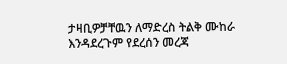ታዛቢዎቻቸዉን ለማድረስ ትልቅ ሙከራ እንዳደረጉም የደረሰን መረጃ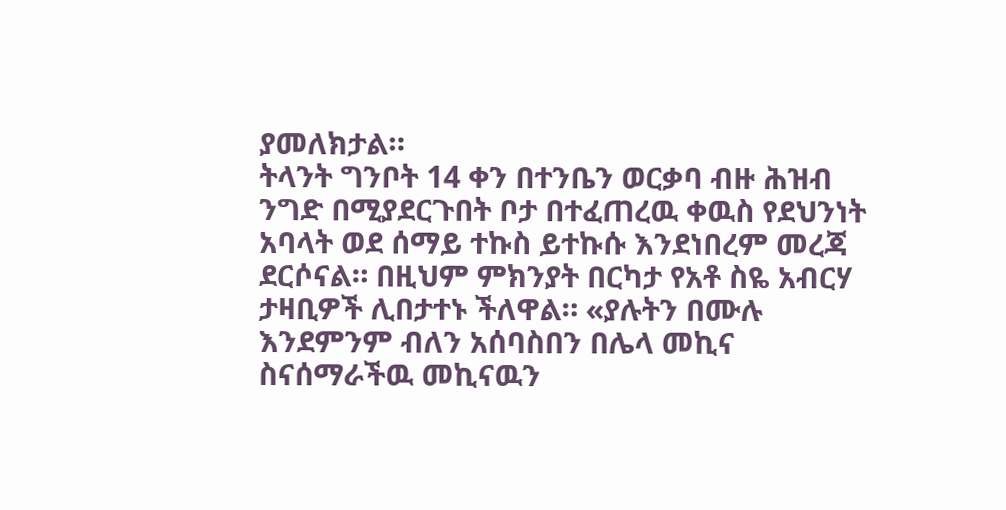ያመለክታል።
ትላንት ግንቦት 14 ቀን በተንቤን ወርቃባ ብዙ ሕዝብ ንግድ በሚያደርጉበት ቦታ በተፈጠረዉ ቀዉስ የደህንነት አባላት ወደ ሰማይ ተኩስ ይተኩሱ እንደነበረም መረጃ ደርሶናል። በዚህም ምክንያት በርካታ የአቶ ስዬ አብርሃ ታዛቢዎች ሊበታተኑ ችለዋል። «ያሉትን በሙሉ እንደምንም ብለን አሰባስበን በሌላ መኪና ስናሰማራችዉ መኪናዉን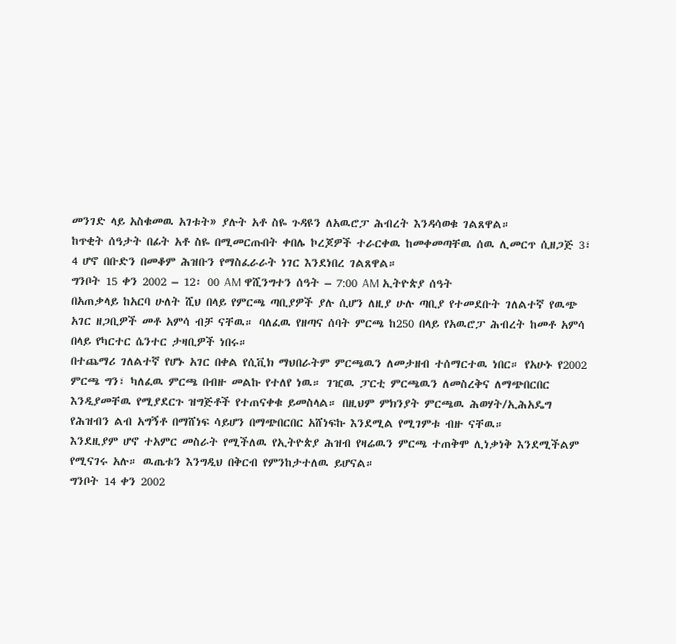መንገድ ላይ አስቁመዉ አገቱት» ያሉት አቶ ስዬ ጉዳዩን ለአዉሮፓ ሕብረት እንዳሳወቁ ገልጸዋል።
ከጥቂት ሰዓታት በፊት አቶ ስዬ በሚመርጡበት ቀበሌ ኮረጆዎች ተራርቀዉ ከመቀመጣቸዉ ሰዉ ሊመርጥ ሲዘጋጅ 3፣ 4 ሆኖ በቡድን በመቆም ሕዝቡን የማስፈራራት ነገር እንደነበረ ገልጸዋል።
ግንቦት 15 ቀን 2002 – 12፡ 00 AM ዋሺንግተን ሰዓት – 7:00 AM ኢትዮጵያ ሰዓት
በአጠቃላይ ከአርባ ሁለት ሺህ በላይ የምርጫ ጣቢያዎች ያሉ ሲሆን ለዚያ ሁሉ ጣቢያ የተመደቡት ገለልተኛ የዉጭ አገር ዘጋቢዎች መቶ አምሳ ብቻ ናቸዉ። ባለፈዉ የዘጣና ሰባት ምርጫ ከ250 በላይ የአዉሮፓ ሕብረት ከመቶ አምሳ በላይ የካርተር ሴንተር ታዛቢዎች ነበሩ።
በተጨማሪ ገለልተኛ የሆኑ አገር በቀል የሲቪክ ማህበራትም ምርጫዉን ለመታዘብ ተሰማርተዉ ነበር። የአሁኑ የ2002 ምርጫ ግን፣ ካለፈዉ ምርጫ በብዙ መልኩ የተለየ ነዉ። ገዢዉ ፓርቲ ምርጫዉን ለመስረቅና ለማጭበርበር እንዲያመቸዉ የሚያደርጉ ዝግጅቶች የተጠናቀቁ ይመስላል። በዚህም ምክንያት ምርጫዉ ሕወሃት/ኢሕአዴግ የሕዝብን ልብ አግኝቶ በማሸነፍ ሳይሆን በማጭበርበር አሸነፍኩ እንደሚል የሚገምቱ ብዙ ናቸዉ።
እንደዚያም ሆኖ ተአምር መስራት የሚችለዉ የኢትዮጵያ ሕዝብ የዛሬዉን ምርጫ ተጠቅሞ ሊነቃነቅ እንደሚችልም የሚናገሩ አሉ። ዉጤቱን እንግዲህ በቅርብ የምንከታተለዉ ይሆናል።
ግንቦት 14 ቀን 2002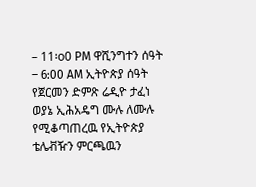– 11፡o0 PM ዋሺንግተን ሰዓት – 6:00 AM ኢትዮጵያ ሰዓት
የጀርመን ድምጽ ሬዲዮ ታፈነ
ወያኔ ኢሕአዴግ ሙሉ ለሙሉ የሚቆጣጠረዉ የኢትዮጵያ ቴሌቭዥን ምርጫዉን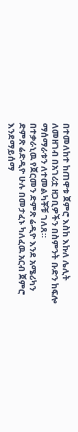በተመለከተ ከጠዋቱ ጀምሮ እስከ እኩለ ሌሊት ለመዘገብ በአገሪቷ ዘጋቢዎችን በስምንት ቡድን ከፍሎ ማሰማራቱን ለተመልካቾቹ ገለጸ።
በተቃራኒዉ የጀርመን ድምጽ ሬዲዮ እንደ አሜሪካን ድምጽ ሬድዲዮ ሁሉ በመታፈኑ ካለፈዉ አርብ ጀምሮ እንደማይሰማ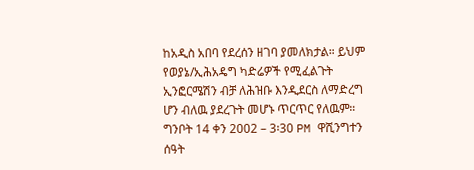ከአዲስ አበባ የደረሰን ዘገባ ያመለክታል። ይህም የወያኔ/ኢሕአዴግ ካድሬዎች የሚፈልጉት ኢንፎርሜሽን ብቻ ለሕዝቡ እንዲደርስ ለማድረግ ሆን ብለዉ ያደረጉት መሆኑ ጥርጥር የለዉም።
ግንቦት 14 ቀን 2002 – 3፡30 PM ዋሺንግተን ሰዓት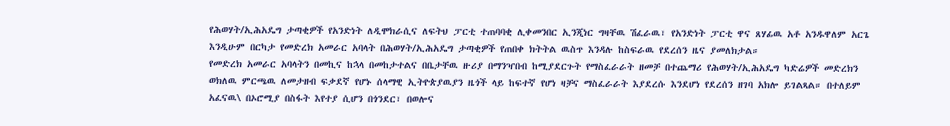የሕወሃት/ኢሕአዴግ ታጣቂዎች የአንድነት ለዲሞክራሲና ለፍትህ ፓርቲ ተጠባባቂ ሊቀመንበር ኢንጂነር ግዛቸዉ ሽፈራዉ፣ የአንድነት ፓርቲ ዋና ጸሃፊዉ አቶ አንዱዋለም አርጌ እንዲሁም በርካታ የመድረክ አመራር አባላት በሕወሃት/ኢሕአዴግ ታጣቂዎች የጠበቀ ክትትል ዉስጥ እንዳሉ ከስፍራዉ የደረሰን ዜና ያመለክታል።
የመድረክ አመራር አባላትን በመኪና ከኋላ በመከታተልና በቤታቸዉ ዙሪያ በማንዣበብ ከሚያደርጉት የማስፈራራት ዘመቻ በተጨማሪ የሕወሃት/ኢሕአዴግ ካድሬዎች መድረክን ወክለዉ ምርጫዉ ለመታዘብ ፍቃደኛ የሆኑ ሰላማዊ ኢትዮጵያዉያን ዜጎች ላይ ከፍተኛ የሆነ ዛቻና ማስፈራራት እያደረሱ እንደሆነ የደረሰን ዘገባ አክሎ ይገልጻል። በተለይም አፈናዉ\ በኦሮሚያ በስፋት እየተያ ሲሆን በጎንደር፣ በወሎና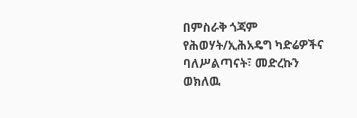በምስራቅ ጎጃም የሕወሃት/ኢሕአዴግ ካድሬዎችና ባለሥልጣናት፣ መድረኩን ወክለዉ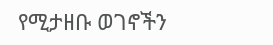የሚታዘቡ ወገኖችን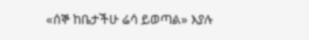«ሰኞ ከቤታችሁ ሬሳ ይወጣል» እያሉ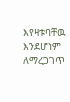እየዛቱባቸዉ እንደሆነም ለማረጋገጥ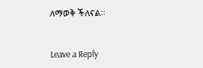ለማወቅ ችለናል።


Leave a Reply